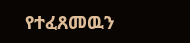የተፈጸመዉን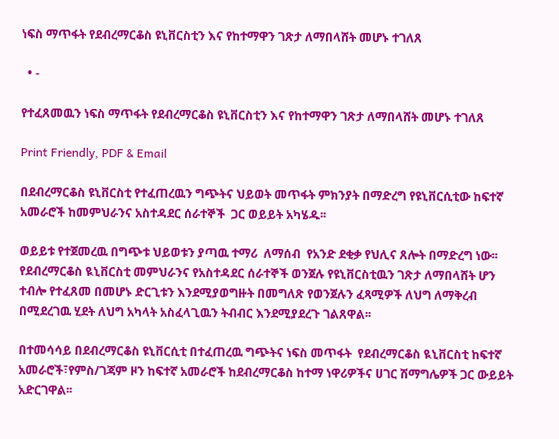ነፍስ ማጥፋት የደብረማርቆስ ዩኒቨርስቲን እና የከተማዋን ገጽታ ለማበላሸት መሆኑ ተገለጸ

  • -

የተፈጸመዉን ነፍስ ማጥፋት የደብረማርቆስ ዩኒቨርስቲን እና የከተማዋን ገጽታ ለማበላሸት መሆኑ ተገለጸ

Print Friendly, PDF & Email

በደብረማርቆስ ዩኒቨርስቲ የተፈጠረዉን ግጭትና ህይወት መጥፋት ምክንያት በማድረግ የዩኒቨርሲቲው ከፍተኛ አመራሮች ከመምህራንና አስተዳደር ሰራተኞች  ጋር ወይይት አካሄዱ፡፡

ወይይቱ የተጀመረዉ በግጭቱ ህይወቱን ያጣዉ ተማሪ  ለማሰብ  የአንድ ደቂቃ የህሊና ጸሎት በማድረግ ነው፡፡ የደብረማርቆስ ዪኒቨርስቲ መምህራንና የአስተዳደር ሰራተኞች ወንጀሉ የዩኒቨርስቲዉን ገጽታ ለማበላሸት ሆን ተብሎ የተፈጸመ በመሆኑ ድርጊቱን እንደሚያወግዙት በመግለጽ የወንጀሉን ፈጻሚዎች ለህግ ለማቅረብ በሚደረገዉ ሂደት ለህግ አካላት አስፈላጊዉን ትብብር እንደሚያደረጉ ገልጸዋል፡፡

በተመሳሳይ በደብረማርቆስ ዩኒቨርሲቲ በተፈጠረዉ ግጭትና ነፍስ መጥፋት  የደብረማርቆስ ዪኒቨርስቲ ከፍተኛ አመራሮች፣የምስ/ገጃም ዞን ከፍተኛ አመራሮች ከደብረማርቆስ ከተማ ነዋሪዎችና ሀገር ሽማግሌዎች ጋር ውይይት አድርገዋል፡፡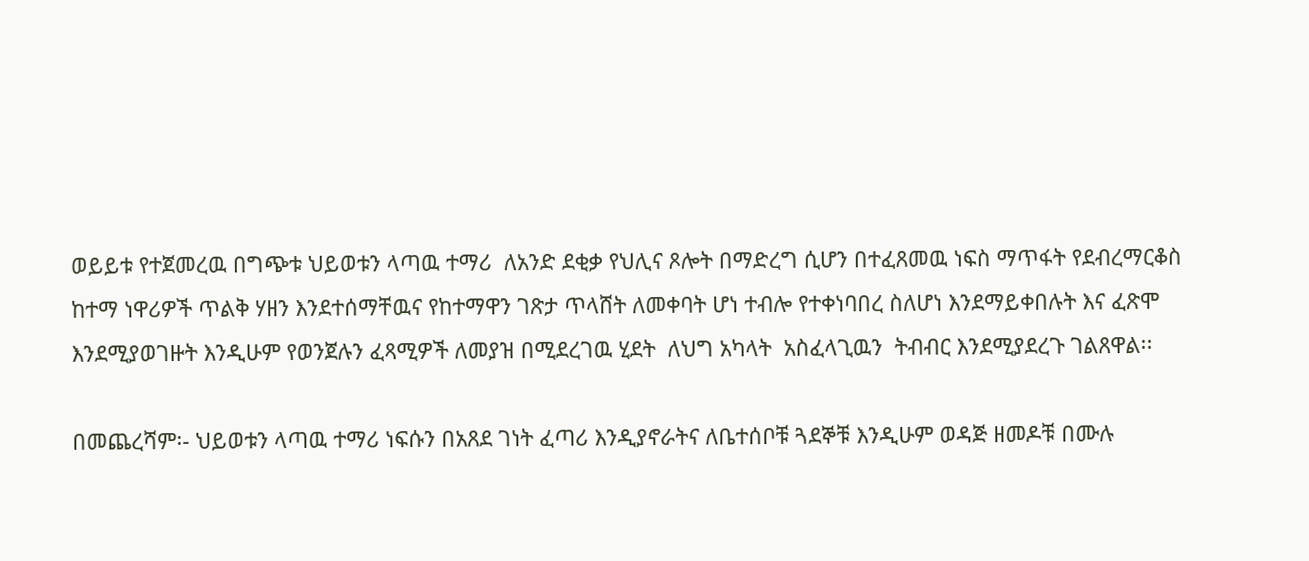ወይይቱ የተጀመረዉ በግጭቱ ህይወቱን ላጣዉ ተማሪ  ለአንድ ደቂቃ የህሊና ጾሎት በማድረግ ሲሆን በተፈጸመዉ ነፍስ ማጥፋት የደብረማርቆስ ከተማ ነዋሪዎች ጥልቅ ሃዘን እንደተሰማቸዉና የከተማዋን ገጽታ ጥላሸት ለመቀባት ሆነ ተብሎ የተቀነባበረ ስለሆነ እንደማይቀበሉት እና ፈጽሞ እንደሚያወገዙት እንዲሁም የወንጀሉን ፈጻሚዎች ለመያዝ በሚደረገዉ ሂደት  ለህግ አካላት  አስፈላጊዉን  ትብብር እንደሚያደረጉ ገልጸዋል፡፡

በመጨረሻም፡- ህይወቱን ላጣዉ ተማሪ ነፍሱን በአጸደ ገነት ፈጣሪ እንዲያኖራትና ለቤተሰቦቹ ጓደኞቹ እንዲሁም ወዳጅ ዘመዶቹ በሙሉ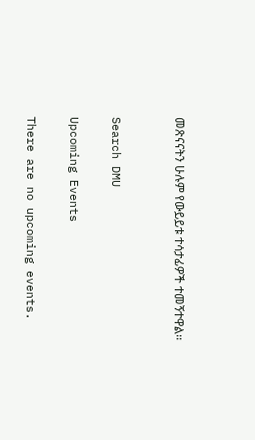መጽናናትን ሁሉም የውይይቱ ተሳታፊዎች ተመኝተዋል፡፡


Search DMU

Upcoming Events

There are no upcoming events.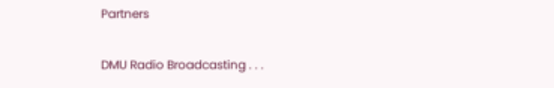Partners

DMU Radio Broadcasting . . .